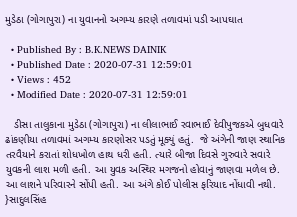મુડેઠા (ગોગાપુરા) ના યુવાનનો અગમ્ય કારણે તળાવમાં પડી આપઘાત

  • Published By : B.K.NEWS DAINIK
  • Published Date : 2020-07-31 12:59:01
  • Views : 452
  • Modified Date : 2020-07-31 12:59:01

   ડીસા તાલુકાના મુડેઠા (ગોગાપુરા) ના લીલાભાઈ રવાભાઈ દેવીપુજકએ બુધવારે ઢાંકણીયા તળાવમાં અગમ્ય કારણોસર પડતું મૂક્યું હતું.  જે અંગેની જાણ સ્થાનિક તરવૈયાને કરાતાં શોધખોળ હાથ ધરી હતી. ત્યારે બીજા દિવસે ગુરુવારે સવારે યુવકની લાશ મળી હતી. આ યુવક અસ્થિર મગજનો હોવાનું જાણવા મળેલ છે. આ લાશને પરિવારને સોંપી હતી. આ અંગે કોઈ પોલીસ ફરિયાદ નોંધાવી નથી. }સાદુલસિંહ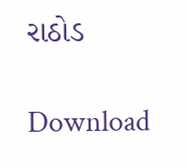રાઠોડ

Download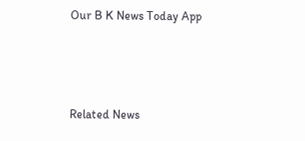Our B K News Today App



Related News